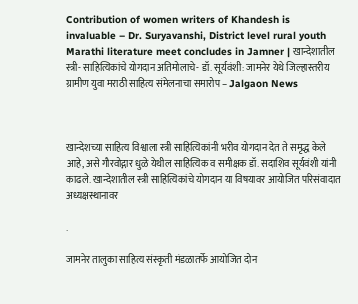Contribution of women writers of Khandesh is invaluable – Dr. Suryavanshi, District level rural youth Marathi literature meet concludes in Jamner | खान्देशातील स्त्री- साहित्यिकांचे योगदान अतिमोलाचे- डॉ. सूर्यवंशी: जामनेर येथे जिल्हास्तरीय ग्रामीण युवा मराठी साहित्य संमेलनाचा समारोप – Jalgaon News



खान्देशच्या साहित्य विश्वाला स्त्री साहित्यिकांनी भरीव योगदान देत ते समृद्ध केले आहे, असे गौरवोद्गार धुळे येथील साहित्यिक व समीक्षक डॉ. सदाशिव सूर्यवंशी यांनी काढले. खान्देशातील स्त्री साहित्यिकांचे योगदान या विषयावर आयोजित परिसंवादात अध्यक्षस्थानावर

.

जामनेर तालुका साहित्य संस्कृती मंडळातर्फे आयोजित दोन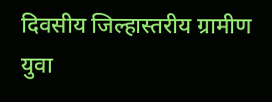दिवसीय जिल्हास्तरीय ग्रामीण युवा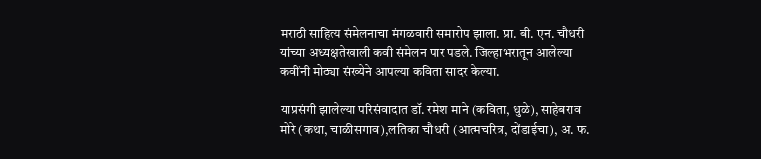मराठी साहित्य संमेलनाचा मंगळवारी समारोप झाला. प्रा. बी. एन. चौधरी यांच्या अध्यक्षतेखाली कवी संमेलन पार पडले. जिल्हाभरातून आलेल्या कवींनी मोठ्या संख्येने आपल्या कविता सादर केल्या.

याप्रसंगी झालेल्या परिसंवादात डॉ. रमेश माने (कविता, धुळे), साहेबराव मोरे (कथा, चाळीसगाव),लतिका चौधरी (आत्मचरित्र, दोंडाईचा), अ. फ.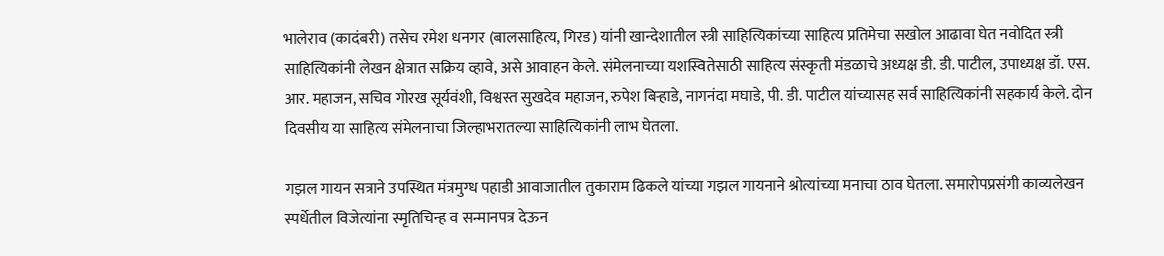भालेराव (कादंबरी) तसेच रमेश धनगर (बालसाहित्य, गिरड) यांनी खान्देशातील स्त्री साहित्यिकांच्या साहित्य प्रतिमेचा सखोल आढावा घेत नवोदित स्त्री साहित्यिकांनी लेखन क्षेत्रात सक्रिय व्हावे, असे आवाहन केले. संमेलनाच्या यशस्वितेसाठी साहित्य संस्कृती मंडळाचे अध्यक्ष डी. डी. पाटील, उपाध्यक्ष डॉ. एस. आर. महाजन, सचिव गोरख सूर्यवंशी, विश्वस्त सुखदेव महाजन, रुपेश बिऱ्हाडे, नागनंदा मघाडे, पी. डी. पाटील यांच्यासह सर्व साहित्यिकांनी सहकार्य केले. दोन दिवसीय या साहित्य संमेलनाचा जिल्हाभरातल्या साहित्यिकांनी लाभ घेतला.

गझल गायन सत्राने उपस्थित मंत्रमुग्ध पहाडी आवाजातील तुकाराम ढिकले यांच्या गझल गायनाने श्रोत्यांच्या मनाचा ठाव घेतला. समारोपप्रसंगी काव्यलेखन स्पर्धेतील विजेत्यांना स्मृतिचिन्ह व सन्मानपत्र देऊन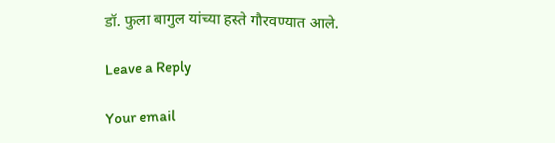डॉ. फुला बागुल यांच्या हस्ते गौरवण्यात आले.

Leave a Reply

Your email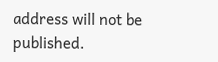address will not be published.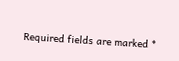Required fields are marked *